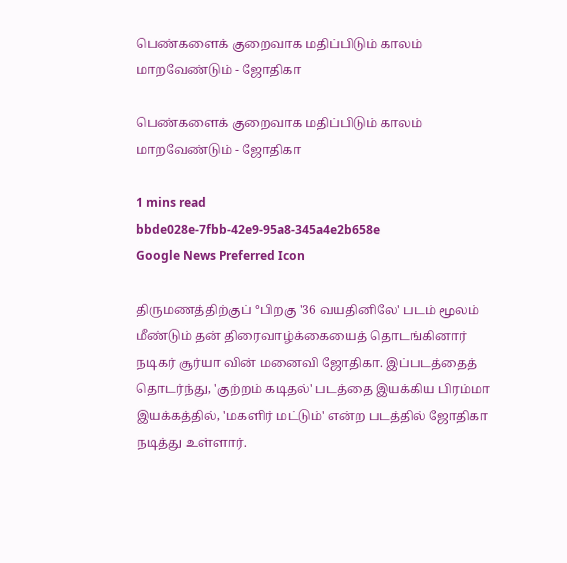பெண்களைக் குறைவாக மதிப்பிடும் காலம் மாறவேண்டும் - ஜோதிகா

பெண்களைக் குறைவாக மதிப்பிடும் காலம் மாறவேண்டும் - ஜோதிகா

1 mins read
bbde028e-7fbb-42e9-95a8-345a4e2b658e
Google News Preferred Icon

திருமணத்திற்குப் °பிறகு '36 வயதினிலே' படம் மூலம் மீண்டும் தன் திரைவாழ்க்கையைத் தொடங்கினார் நடிகர் சூர்யா வின் மனைவி ஜோதிகா. இப்படத்தைத் தொடர்ந்து, 'குற்றம் கடிதல்' படத்தை இயக்கிய பிரம்மா இயக்கத்தில், 'மகளிர் மட்டும்' என்ற படத்தில் ஜோதிகா நடித்து உள்ளார்.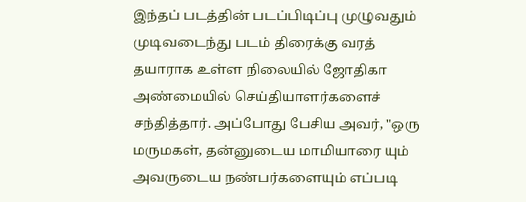இந்தப் படத்தின் படப்பிடிப்பு முழுவதும் முடிவடைந்து படம் திரைக்கு வரத் தயாராக உள்ள நிலையில் ஜோதிகா அண்மையில் செய்தியாளர்களைச் சந்தித்தார். அப்போது பேசிய அவர், "ஒரு மருமகள், தன்னுடைய மாமியாரை யும் அவருடைய நண்பர்களையும் எப்படி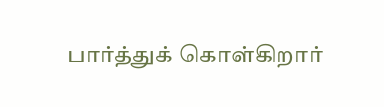பார்த்துக் கொள்கிறார்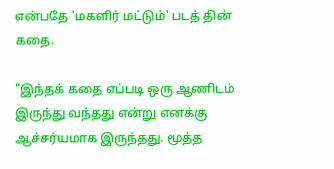என்பதே 'மகளிர் மட்டும்' படத் தின் கதை.

"இந்தக் கதை எப்படி ஒரு ஆணிடம் இருந்து வந்தது என்று எனக்கு ஆச்சர்யமாக இருந்தது. மூத்த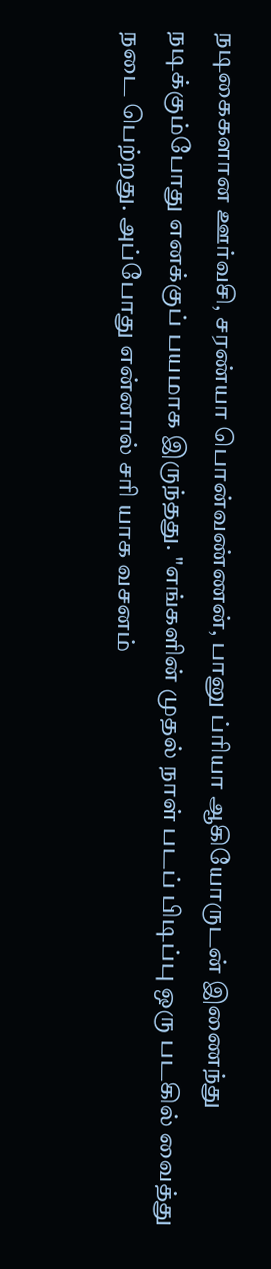நடிகைகளான ஊர்வசி, சரண்யா பொன்வண்ணன், பானு ப்ரியா ஆகியோருடன் இணைந்து நடிக்கும்போது எனக்குப் பயமாக இருந்தது. "எங்களின் முதல் நாள் படப் பிடிப்பு ஒரு படகில் வைத்து நடை பெற்றது. அப்போது என்னால் சரி யாக வசனம்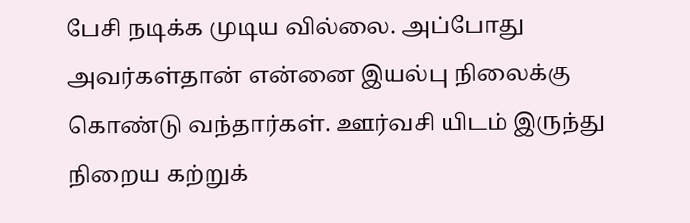பேசி நடிக்க முடிய வில்லை. அப்போது அவர்கள்தான் என்னை இயல்பு நிலைக்கு கொண்டு வந்தார்கள். ஊர்வசி யிடம் இருந்து நிறைய கற்றுக்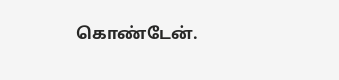கொண்டேன்.